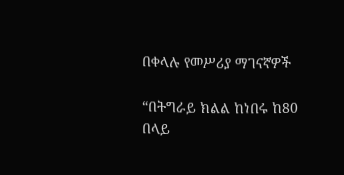በቀላሉ የመሥሪያ ማገናኛዎች

“በትግራይ ክልል ከነበሩ ከ80 በላይ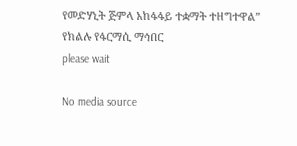የመድሃኒት ጅምላ አከፋፋይ ተቋማት ተዘግተዋል” የክልሉ የፋርማሲ ማኅበር
please wait

No media source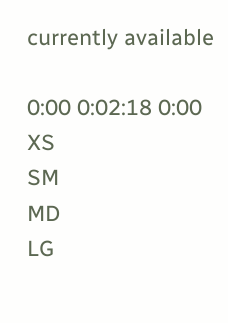currently available

0:00 0:02:18 0:00
XS
SM
MD
LG